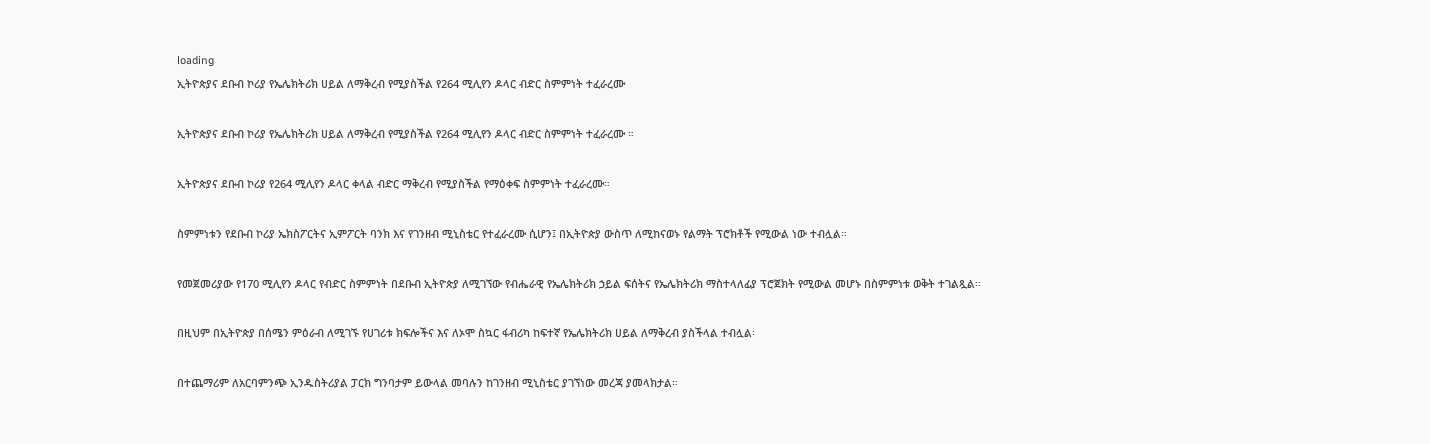loading
ኢትዮጵያና ደቡብ ኮሪያ የኤሌክትሪክ ሀይል ለማቅረብ የሚያስችል የ264 ሚሊየን ዶላር ብድር ስምምነት ተፈራረሙ

ኢትዮጵያና ደቡብ ኮሪያ የኤሌክትሪክ ሀይል ለማቅረብ የሚያስችል የ264 ሚሊየን ዶላር ብድር ስምምነት ተፈራረሙ ።

ኢትዮጵያና ደቡብ ኮሪያ የ264 ሚሊየን ዶላር ቀላል ብድር ማቅረብ የሚያስችል የማዕቀፍ ስምምነት ተፈራረሙ።

ስምምነቱን የደቡብ ኮሪያ ኤክስፖርትና ኢምፖርት ባንክ እና የገንዘብ ሚኒስቴር የተፈራረሙ ሲሆን፤ በኢትዮጵያ ውስጥ ለሚከናወኑ የልማት ፕሮክቶች የሚውል ነው ተብሏል።

የመጀመሪያው የ170 ሚሊየን ዶላር የብድር ስምምነት በደቡብ ኢትዮጵያ ለሚገኘው የብሔራዊ የኤሌክትሪክ ኃይል ፍሰትና የኤሌክትሪክ ማስተላለፊያ ፕሮጀክት የሚውል መሆኑ በስምምነቱ ወቅት ተገልጿል።

በዚህም በኢትዮጵያ በሰሜን ምዕራብ ለሚገኙ የሀገሪቱ ክፍሎችና እና ለኦሞ ስኳር ፋብሪካ ከፍተኛ የኤሌክትሪክ ሀይል ለማቅረብ ያስችላል ተብሏል፡

በተጨማሪም ለአርባምንጭ ኢንዱስትሪያል ፓርክ ግንባታም ይውላል መባሉን ከገንዘብ ሚኒስቴር ያገኘነው መረጃ ያመላክታል።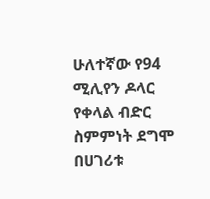ሁለተኛው የ94 ሚሊየን ዶላር የቀላል ብድር ስምምነት ደግሞ በሀገሪቱ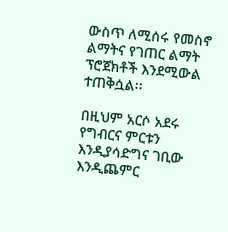ውስጥ ለሚሰሩ የመስኖ ልማትና የገጠር ልማት ፕሮጀክቶች እንደሚውል ተጠቅሷል፡፡

በዚህም አርሶ አደሩ የግብርና ምርቱን እንዲያሳድግና ገቢው እንዲጨምር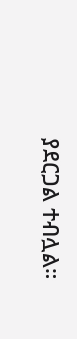ያደርጋል ተብሏል።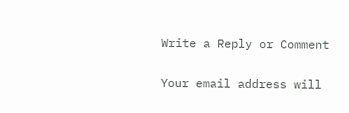Write a Reply or Comment

Your email address will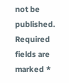not be published. Required fields are marked *